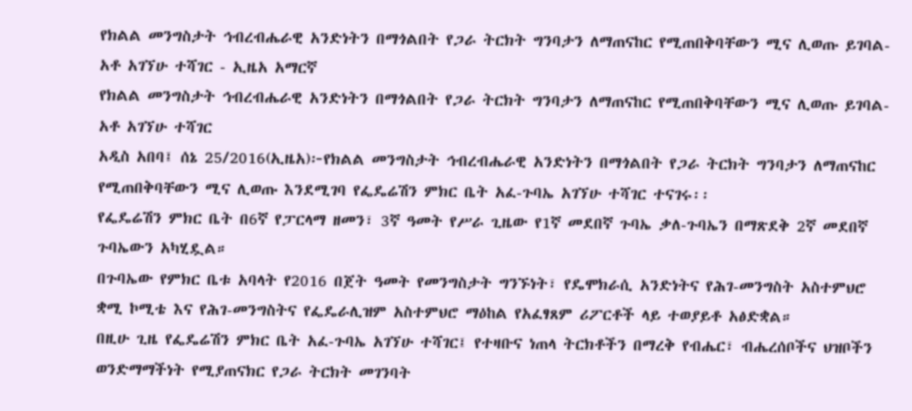የክልል መንግስታት ኅብረብሔራዊ አንድነትን በማጎልበት የጋራ ትርክት ግንባታን ለማጠናከር የሚጠበቅባቸውን ሚና ሊወጡ ይገባል- አቶ አገኘሁ ተሻገር - ኢዜአ አማርኛ
የክልል መንግስታት ኅብረብሔራዊ አንድነትን በማጎልበት የጋራ ትርክት ግንባታን ለማጠናከር የሚጠበቅባቸውን ሚና ሊወጡ ይገባል- አቶ አገኘሁ ተሻገር
አዲስ አበባ፤ ሰኔ 25/2016(ኢዜአ)፦የክልል መንግስታት ኅብረብሔራዊ አንድነትን በማጎልበት የጋራ ትርክት ግንባታን ለማጠናከር የሚጠበቅባቸውን ሚና ሊወጡ እንደሚገባ የፌዴሬሽን ምክር ቤት አፈ-ጉባኤ አገኘሁ ተሻገር ተናገሩ፡፡
የፌዴሬሽን ምክር ቤት በ6ኛ የፓርላማ ዘመን፣ 3ኛ ዓመት የሥራ ጊዜው የ1ኛ መደበኛ ጉባኤ ቃለ-ጉባኤን በማጽደቅ 2ኛ መደበኛ ጉባኤውን አካሂዷል።
በጉባኤው የምክር ቤቱ አባላት የ2016 በጀት ዓመት የመንግስታት ግንኙነት፣ የዴሞክራሲ አንድነትና የሕገ-መንግስት አስተምህሮ ቋሚ ኮሚቴ እና የሕገ-መንግስትና የፌዴራሊዝም አስተምህሮ ማዕከል የአፈፃጸም ሪፖርቶች ላይ ተወያይቶ አፅድቋል።
በዚሁ ጊዜ የፌዴሬሽን ምክር ቤት አፈ-ጉባኤ አገኘሁ ተሻገር፤ የተዛቡና ነጠላ ትርክቶችን በማረቅ የብሔር፣ ብሔረሰቦችና ህዝቦችን ወንድማማችነት የሚያጠናክር የጋራ ትርክት መገንባት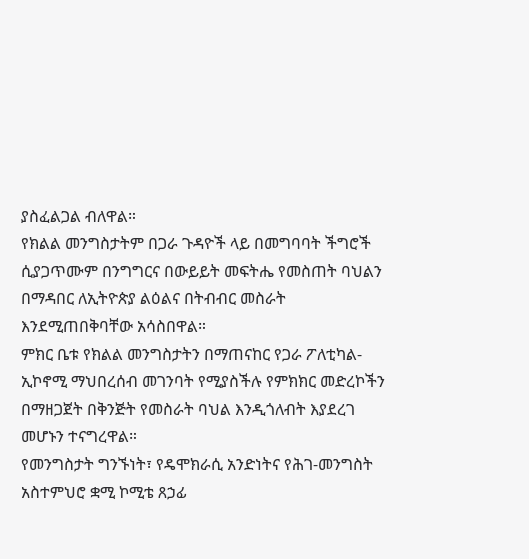ያስፈልጋል ብለዋል።
የክልል መንግስታትም በጋራ ጉዳዮች ላይ በመግባባት ችግሮች ሲያጋጥሙም በንግግርና በውይይት መፍትሔ የመስጠት ባህልን በማዳበር ለኢትዮጵያ ልዕልና በትብብር መስራት እንደሚጠበቅባቸው አሳስበዋል።
ምክር ቤቱ የክልል መንግስታትን በማጠናከር የጋራ ፖለቲካል-ኢኮኖሚ ማህበረሰብ መገንባት የሚያስችሉ የምክክር መድረኮችን በማዘጋጀት በቅንጅት የመስራት ባህል እንዲጎለብት እያደረገ መሆኑን ተናግረዋል።
የመንግስታት ግንኙነት፣ የዴሞክራሲ አንድነትና የሕገ-መንግስት አስተምህሮ ቋሚ ኮሚቴ ጸኃፊ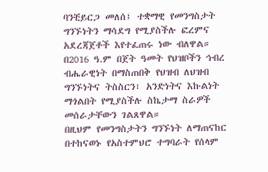ባንቺይርጋ መለሰ፤ ተቋማዊ የመንግስታት ግንኙነትን ማሳደግ የሚያስችሉ ፎረምና አደረጃጀቶች እየተፈጠሩ ነው ብለዋል።
በ2016 ዓ.ም በጀት ዓመት የህዝቦችን ኅብረ ብሔራዊነት በማስጠበቅ የህዝብ ለህዝብ ግንኙነትና ትስስርን፣ አንድነትና እኩልነት ማጎልበት የሚያስችሉ ስኬታማ ስራዎች መሰራታቸውን ገልጸዋል።
በዚህም የመንግስታትን ግንኙነት ለማጠናከር በተከናወኑ የአስተምህሮ ተግባራት የሰላም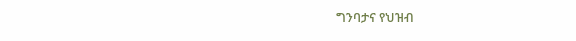ግንባታና የህዝብ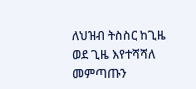ለህዝብ ትስስር ከጊዜ ወደ ጊዜ እየተሻሻለ መምጣጡን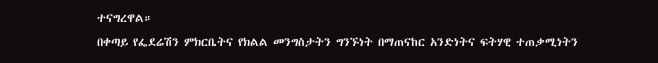ተናግረዋል።
በቀጣይ የፌደሬሽን ምክርቤትና የክልል መንግስታትን ግንኙነት በማጠናከር አንድነትና ፍትሃዊ ተጠቃሚነትን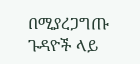በሚያረጋግጡ ጉዳዮች ላይ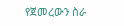የጀመረውን ስራ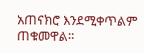አጠናክሮ እንደሚቀጥልም ጠቁመዋል።